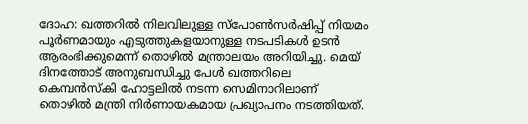ദോഹ: ഖത്തറില്‍ നിലവിലുള്ള സ്‌പോണ്‍സര്‍ഷിപ്പ് നിയമം പൂര്‍ണമായും എടുത്തുകളയാനുള്ള നടപടികള്‍ ഉടന്‍ ആരംഭിക്കുമെന്ന് തൊഴില്‍ മന്ത്രാലയം അറിയിച്ചു. മെയ് ദിനത്തോട് അനുബന്ധിച്ചു പേള്‍ ഖത്തറിലെ കെമ്പന്‍സ്‌കി ഹോട്ടലില്‍ നടന്ന സെമിനാറിലാണ് തൊഴില്‍ മന്ത്രി നിര്‍ണായകമായ പ്രഖ്യാപനം നടത്തിയത്.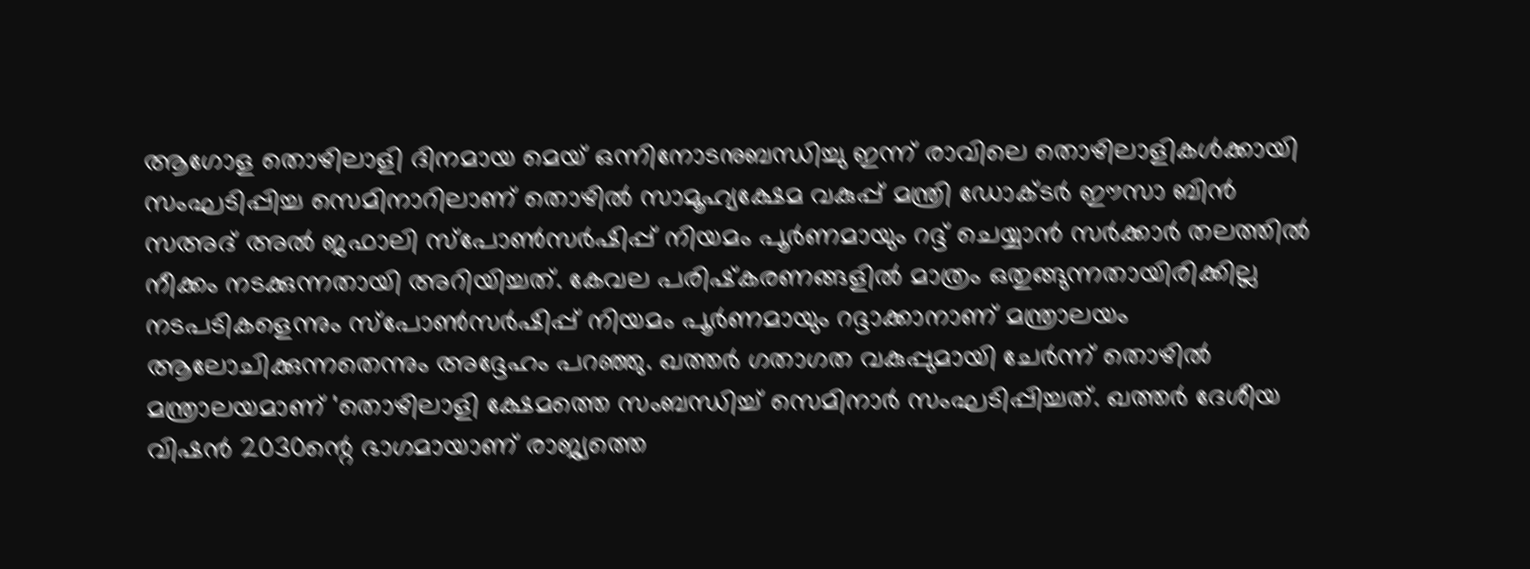ആഗോള തൊഴിലാളി ദിനമായ മെയ് ഒന്നിനോടനുബന്ധിച്ചു ഇന്ന് രാവിലെ തൊഴിലാളികള്‍ക്കായി സംഘടിപ്പിച്ച സെമിനാറിലാണ് തൊഴില്‍ സാമൂഹ്യക്ഷേമ വകുപ്പ് മന്ത്രി ഡോക്ടര്‍ ഈസാ ബിന്‍ സഅദ് അല്‍ ജഫാലി സ്‌പോണ്‍സര്‍ഷിപ്പ് നിയമം പൂര്‍ണമായും റദ്ദ് ചെയ്യാന്‍ സര്‍ക്കാര്‍ തലത്തില്‍ നീക്കം നടക്കുന്നതായി അറിയിച്ചത്. കേവല പരിഷ്‌കരണങ്ങളില്‍ മാത്രം ഒതുങ്ങുന്നതായിരിക്കില്ല നടപടികളെന്നും സ്‌പോണ്‍സര്‍ഷിപ്പ് നിയമം പൂര്‍ണമായും റദ്ദാക്കാനാണ് മന്ത്രാലയം ആലോചിക്കുന്നതെന്നും അദ്ദേഹം പറഞ്ഞു. ഖത്തര്‍ ഗതാഗത വകുപ്പുമായി ചേര്‍ന്ന് തൊഴില്‍ മന്ത്രാലയമാണ് 'തൊഴിലാളി ക്ഷേമത്തെ സംബന്ധിച്ച് സെമിനാര്‍ സംഘടിപ്പിച്ചത്. ഖത്തര്‍ ദേശീയ വിഷന്‍ 2030ന്റെ ഭാഗമായാണ് രാജ്യത്തെ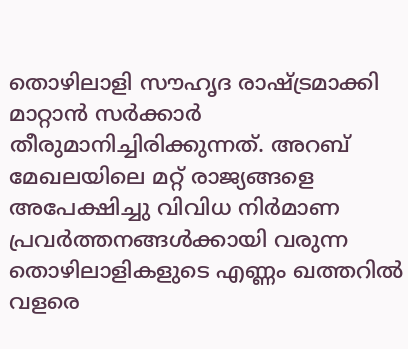തൊഴിലാളി സൗഹൃദ രാഷ്ട്രമാക്കി മാറ്റാന്‍ സര്‍ക്കാര്‍ തീരുമാനിച്ചിരിക്കുന്നത്. അറബ് മേഖലയിലെ മറ്റ് രാജ്യങ്ങളെ അപേക്ഷിച്ചു വിവിധ നിര്‍മാണ പ്രവര്‍ത്തനങ്ങള്‍ക്കായി വരുന്ന തൊഴിലാളികളുടെ എണ്ണം ഖത്തറില്‍ വളരെ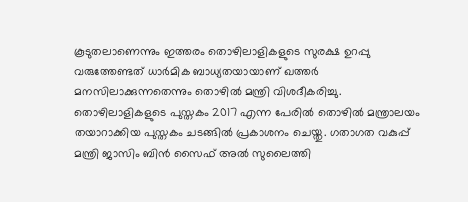കൂടുതലാണെന്നും ഇത്തരം തൊഴിലാളികളുടെ സുരക്ഷ ഉറപ്പു വരുത്തേണ്ടത് ധാര്‍മിക ബാധ്യതയായാണ് ഖത്തര്‍ മനസിലാക്കുന്നതെന്നും തൊഴില്‍ മന്ത്രി വിശദീകരിച്ചു. തൊഴിലാളികളുടെ പുസ്തകം 2017 എന്ന പേരില്‍ തൊഴില്‍ മന്ത്രാലയം തയാറാക്കിയ പുസ്തകം ചടങ്ങില്‍ പ്രകാശനം ചെയ്തു. ഗതാഗത വകുപ്പ് മന്ത്രി ജാസിം ബിന്‍ സൈഫ് അല്‍ സുലൈത്തി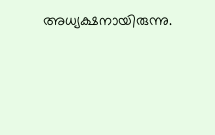അധ്യക്ഷനായിരുന്നു.